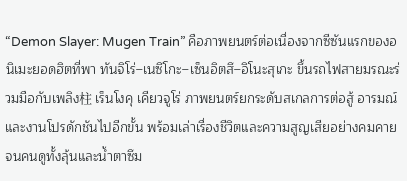“Demon Slayer: Mugen Train” คือภาพยนตร์ต่อเนื่องจากซีซันแรกของอนิเมะยอดฮิตที่พา ทันจิโร่–เนซึโกะ–เซ็นอิตสึ–อิโนะสุเกะ ขึ้นรถไฟสายมรณะร่วมมือกับเพลิง柱 เร็นโงคุ เคียวจูโร่ ภาพยนตร์ยกระดับสเกลการต่อสู้ อารมณ์ และงานโปรดักชันไปอีกขั้น พร้อมเล่าเรื่องชีวิตและความสูญเสียอย่างคมคายจนคนดูทั้งลุ้นและน้ำตาซึม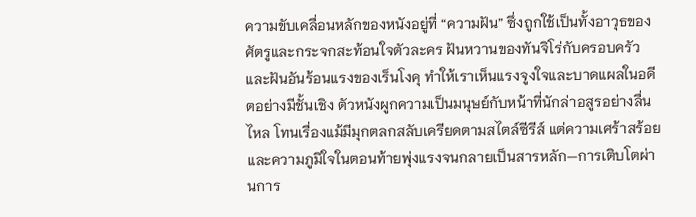ความขับเคลื่อนหลักของหนังอยู่ที่ “ความฝัน” ซึ่งถูกใช้เป็นทั้งอาวุธของศัตรูและกระจกสะท้อนใจตัวละคร ฝันหวานของทันจิโร่กับครอบครัว และฝันอันร้อนแรงของเร็นโงคุ ทำให้เราเห็นแรงจูงใจและบาดแผลในอดีตอย่างมีชั้นเชิง ตัวหนังผูกความเป็นมนุษย์กับหน้าที่นักล่าอสูรอย่างลื่นไหล โทนเรื่องแม้มีมุกตลกสลับเครียดตามสไตล์ซีรีส์ แต่ความเศร้าสร้อยและความภูมิใจในตอนท้ายพุ่งแรงจนกลายเป็นสารหลัก—การเติบโตผ่านการ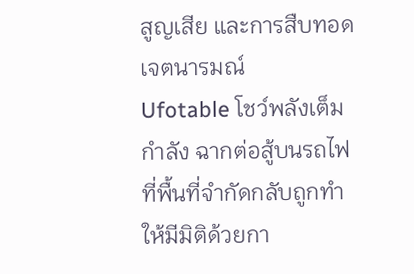สูญเสีย และการสืบทอดเจตนารมณ์
Ufotable โชว์พลังเต็มกำลัง ฉากต่อสู้บนรถไฟที่พื้นที่จำกัดกลับถูกทำให้มีมิติด้วยกา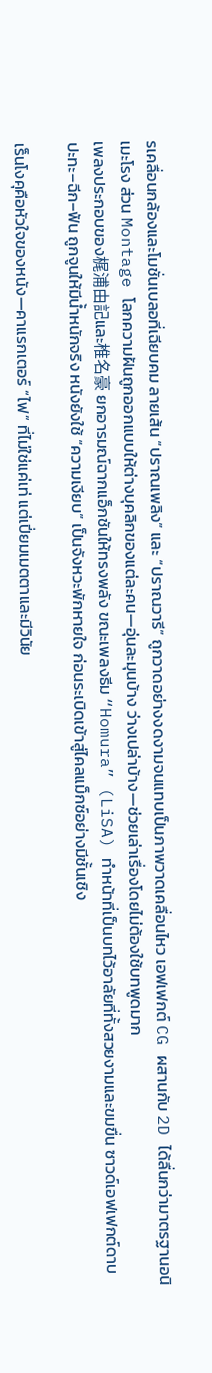รเคลื่อนกล้องและโมชั่นเบลอที่เฉียบคม ลายเส้น “ปราณเพลิง” และ “ปราณวารี” ถูกวาดอย่างงดงามจนแทบเป็นภาพวาดเคลื่อนไหว เอฟเฟกต์ CG ผสานกับ 2D ได้ลื่นกว่ามาตรฐานอนิเมะโรง ส่วน Montage โลกความฝันถูกออกแบบให้ต่างบุคลิกของแต่ละคน—อุ่นละมุนบ้าง ว่างเปล่าบ้าง—ช่วยเล่าเรื่องโดยไม่ต้องใช้บทพูดมาก
เพลงประกอบของ梶浦由記และ椎名豪 ยกอารมณ์ฉากแอ็กชันให้ทรงพลัง ขณะเพลงธีม “Homura” (LiSA) ทำหน้าที่เป็นบทไว้อาลัยที่ทั้งสวยงามและขมขื่น ซาวด์เอฟเฟกต์ดาบ ปะทะ–ฉีก–ฟัน ถูกจูนให้มีน้ำหนักจริง หนังยังใช้ “ความเงียบ” เป็นจังหวะพักหายใจ ก่อนระเบิดเข้าสู่ไคลแม็กซ์อย่างมีชั้นเชิง

เร็นโงคุคือหัวใจของหนัง—คาแรกเตอร์ “ไฟ” ที่ไม่ใช่แค่เท่ แต่เปี่ยมเมตตาและมีวินัย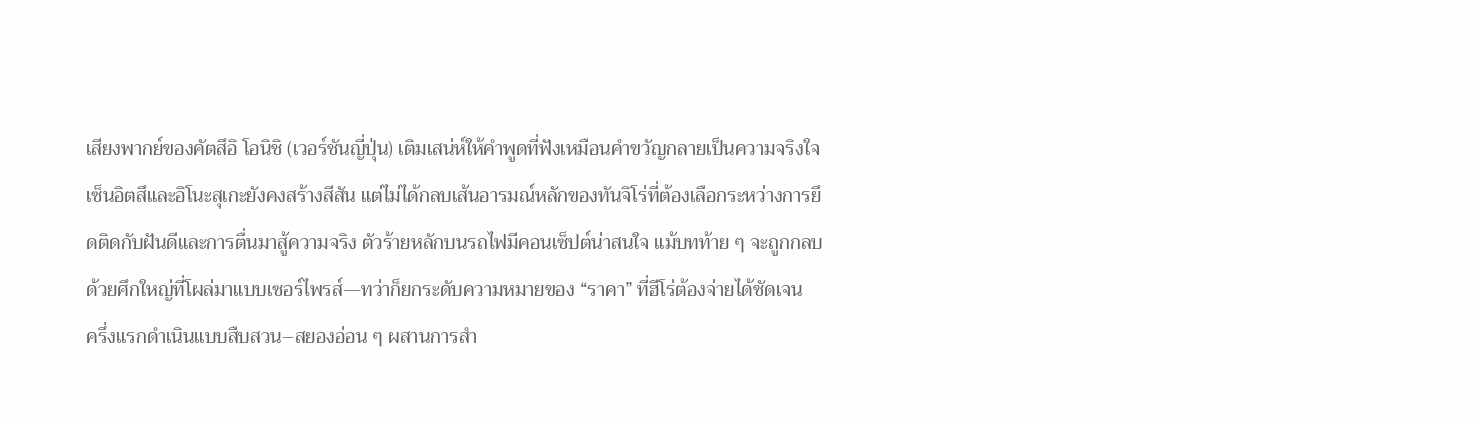เสียงพากย์ของคัตสึอิ โอนิชิ (เวอร์ชันญี่ปุ่น) เติมเสน่ห์ให้คำพูดที่ฟังเหมือนคำขวัญกลายเป็นความจริงใจ เซ็นอิตสึและอิโนะสุเกะยังคงสร้างสีสัน แต่ไม่ได้กลบเส้นอารมณ์หลักของทันจิโร่ที่ต้องเลือกระหว่างการยึดติดกับฝันดีและการตื่นมาสู้ความจริง ตัวร้ายหลักบนรถไฟมีคอนเซ็ปต์น่าสนใจ แม้บทท้าย ๆ จะถูกกลบด้วยศึกใหญ่ที่โผล่มาแบบเซอร์ไพรส์—ทว่าก็ยกระดับความหมายของ “ราคา” ที่ฮีโร่ต้องจ่ายได้ชัดเจน
ครึ่งแรกดำเนินแบบสืบสวน–สยองอ่อน ๆ ผสานการสำ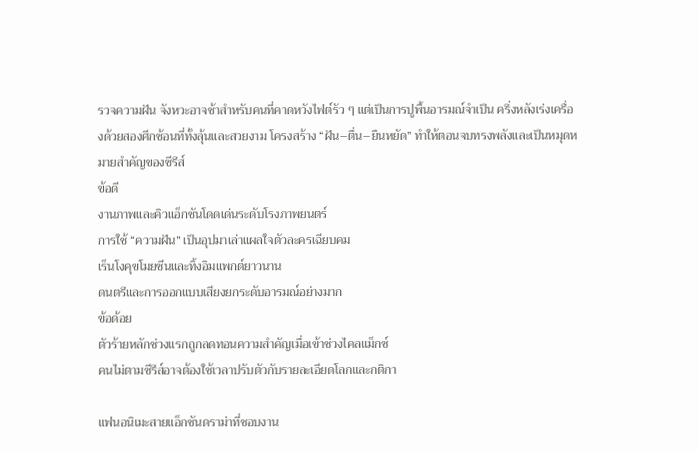รวจความฝัน จังหวะอาจช้าสำหรับคนที่คาดหวังไฟต์รัว ๆ แต่เป็นการปูพื้นอารมณ์จำเป็น ครึ่งหลังเร่งเครื่องด้วยสองศึกซ้อนที่ทั้งลุ้นและสวยงาม โครงสร้าง “ฝัน–ตื่น–ยืนหยัด” ทำให้ตอนจบทรงพลังและเป็นหมุดหมายสำคัญของซีรีส์
ข้อดี
งานภาพและคิวแอ็กชันโดดเด่นระดับโรงภาพยนตร์
การใช้ “ความฝัน” เป็นอุปมาเล่าแผลใจตัวละครเฉียบคม
เร็นโงคุขโมยซีนและทิ้งอิมแพกต์ยาวนาน
ดนตรีและการออกแบบเสียงยกระดับอารมณ์อย่างมาก
ข้อด้อย
ตัวร้ายหลักช่วงแรกถูกลดทอนความสำคัญเมื่อเข้าช่วงไคลแม็กซ์
คนไม่ตามซีรีส์อาจต้องใช้เวลาปรับตัวกับรายละเอียดโลกและกติกา

แฟนอนิเมะสายแอ็กชันดราม่าที่ชอบงาน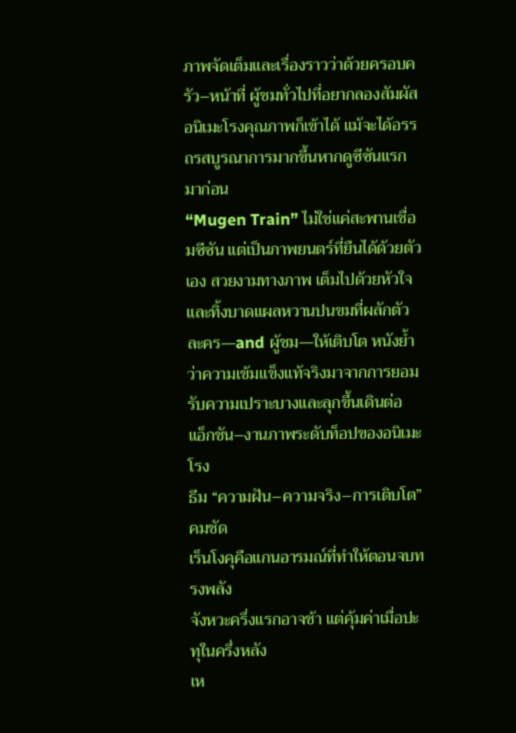ภาพจัดเต็มและเรื่องราวว่าด้วยครอบครัว–หน้าที่ ผู้ชมทั่วไปที่อยากลองสัมผัสอนิเมะโรงคุณภาพก็เข้าได้ แม้จะได้อรรถรสบูรณาการมากขึ้นหากดูซีซันแรกมาก่อน
“Mugen Train” ไม่ใช่แค่สะพานเชื่อมซีซัน แต่เป็นภาพยนตร์ที่ยืนได้ด้วยตัวเอง สวยงามทางภาพ เต็มไปด้วยหัวใจ และทิ้งบาดแผลหวานปนขมที่ผลักตัวละคร—and ผู้ชม—ให้เติบโต หนังย้ำว่าความเข้มแข็งแท้จริงมาจากการยอมรับความเปราะบางและลุกขึ้นเดินต่อ
แอ็กชัน–งานภาพระดับท็อปของอนิเมะโรง
ธีม “ความฝัน–ความจริง–การเติบโต” คมชัด
เร็นโงคุคือแกนอารมณ์ที่ทำให้ตอนจบทรงพลัง
จังหวะครึ่งแรกอาจช้า แต่คุ้มค่าเมื่อปะทุในครึ่งหลัง
เห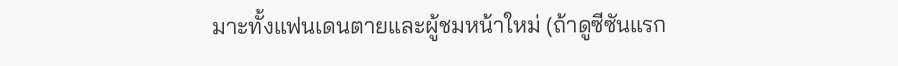มาะทั้งแฟนเดนตายและผู้ชมหน้าใหม่ (ถ้าดูซีซันแรก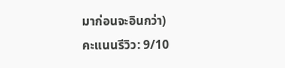มาก่อนจะอินกว่า)
คะแนนรีวิว: 9/10